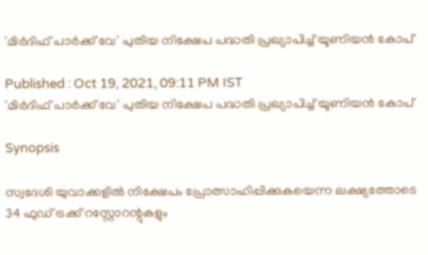'മിര്‍ദിഫ് പാര്‍ക്ക് വേ' പുതിയ നിക്ഷേപ പദ്ധതി പ്രഖ്യാപിച്ച് യൂണിയന്‍ കോപ്

Published : Oct 19, 2021, 09:11 PM IST
'മിര്‍ദിഫ് പാര്‍ക്ക് വേ' പുതിയ നിക്ഷേപ പദ്ധതി പ്രഖ്യാപിച്ച് യൂണിയന്‍ കോപ്

Synopsis

സ്വദേശി യുവാക്കളില്‍ നിക്ഷേപം പ്രോത്സാഹിപ്പിക്കുകയെന്ന ലക്ഷ്യത്തോടെ 34 ഫുഡ് ട്രക്ക് റസ്റ്റോറന്റുകളും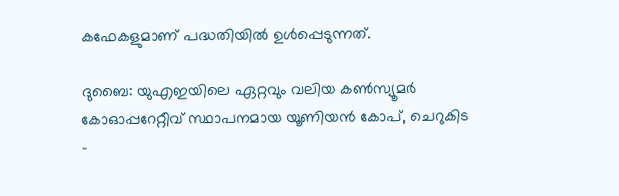കഫേകളുമാണ് പദ്ധതിയില്‍ ഉള്‍പ്പെടുന്നത്.

ദുബൈ: യുഎഇയിലെ ഏറ്റവും വലിയ കണ്‍സ്യൂമര്‍ കോഓപ്പറേറ്റീവ് സ്ഥാപനമായ യൂണിയന്‍ കോപ്, ചെറുകിട -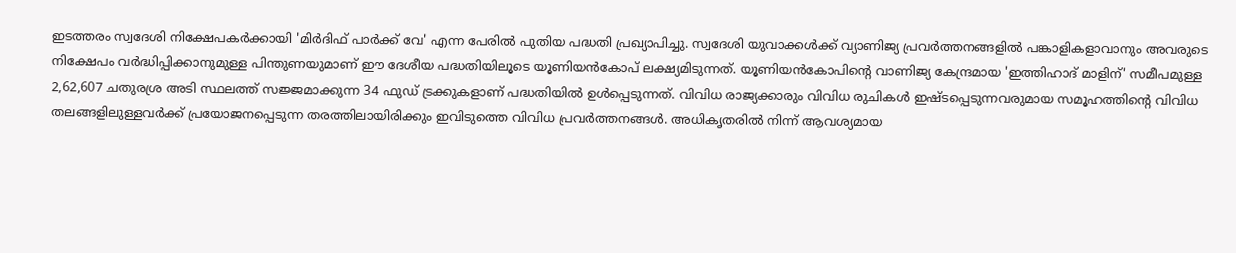ഇടത്തരം സ്വദേശി നിക്ഷേപകര്‍ക്കായി 'മിര്‍ദിഫ് പാര്‍ക്ക് വേ' എന്ന പേരില്‍ പുതിയ പദ്ധതി പ്രഖ്യാപിച്ചു. സ്വദേശി യുവാക്കള്‍ക്ക് വ്യാണിജ്യ പ്രവര്‍ത്തനങ്ങളില്‍ പങ്കാളികളാവാനും അവരുടെ നിക്ഷേപം വര്‍ദ്ധിപ്പിക്കാനുമുള്ള പിന്തുണയുമാണ് ഈ ദേശീയ പദ്ധതിയിലൂടെ യൂണിയന്‍കോപ് ലക്ഷ്യമിടുന്നത്. യൂണിയന്‍കോപിന്റെ വാണിജ്യ കേന്ദ്രമായ 'ഇത്തിഹാദ് മാളിന്' സമീപമുള്ള 2,62,607 ചതുരശ്ര അടി സ്ഥലത്ത് സജ്ജമാക്കുന്ന 34 ഫുഡ് ട്രക്കുകളാണ് പദ്ധതിയില്‍ ഉള്‍പ്പെടുന്നത്. വിവിധ രാജ്യക്കാരും വിവിധ രുചികള്‍ ഇഷ്‍ടപ്പെടുന്നവരുമായ സമൂഹത്തിന്റെ വിവിധ തലങ്ങളിലുള്ളവര്‍ക്ക് പ്രയോജനപ്പെടുന്ന തരത്തിലായിരിക്കും ഇവിടുത്തെ വിവിധ പ്രവര്‍ത്തനങ്ങള്‍. അധികൃതരില്‍ നിന്ന് ആവശ്യമായ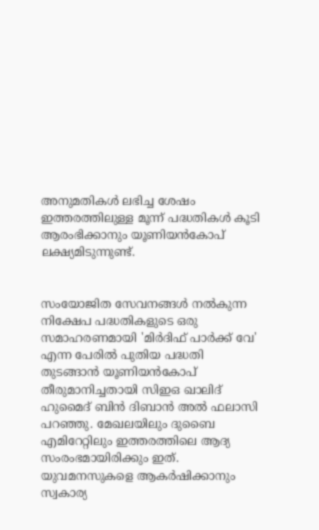അനുമതികള്‍ ലഭിച്ച ശേഷം ഇത്തരത്തിലുള്ള മൂന്ന് പദ്ധതികള്‍ കൂടി ആരംഭിക്കാനും യൂണിയന്‍കോപ് ലക്ഷ്യമിടുന്നുണ്ട്.


സംയോജിത സേവനങ്ങള്‍ നല്‍കുന്ന നിക്ഷേപ പദ്ധതികളുടെ ഒരു സമാഹരണമായി 'മിര്‍ദിഫ് പാര്‍ക്ക് വേ' എന്ന പേരില്‍ പുതിയ പദ്ധതി തുടങ്ങാന്‍ യൂണിയന്‍കോപ് തീരുമാനിച്ചതായി സിഇഒ ഖാലിദ് ഹുമൈദ് ബിന്‍ ദിബാന്‍ അല്‍ ഫലാസി പറഞ്ഞു. മേഖലയിലും ദുബൈ എമിറേറ്റിലും ഇത്തരത്തിലെ ആദ്യ സംരംഭമായിരിക്കും ഇത്. യുവമനസുകളെ ആകര്‍ഷിക്കാനും സ്വകാര്യ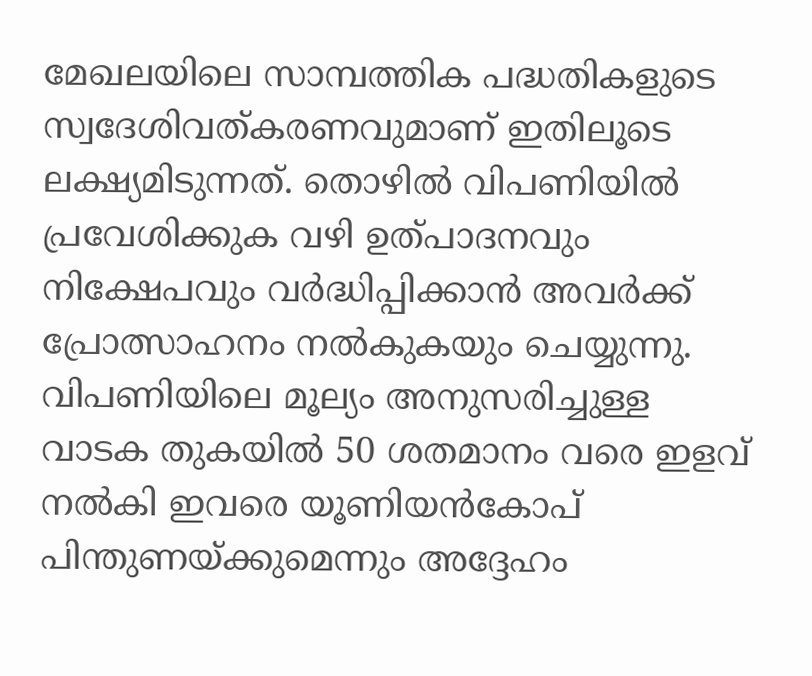മേഖലയിലെ സാമ്പത്തിക പദ്ധതികളുടെ സ്വദേശിവത്കരണവുമാണ് ഇതിലൂടെ ലക്ഷ്യമിടുന്നത്. തൊഴില്‍ വിപണിയില്‍ പ്രവേശിക്കുക വഴി ഉത്പാദനവും നിക്ഷേപവും വര്‍ദ്ധിപ്പിക്കാന്‍ അവര്‍ക്ക് പ്രോത്സാഹനം നല്‍കുകയും ചെയ്യുന്നു. വിപണിയിലെ മൂല്യം അനുസരിച്ചുള്ള വാടക തുകയില്‍ 50 ശതമാനം വരെ ഇളവ് നല്‍കി ഇവരെ യൂണിയന്‍കോപ് പിന്തുണയ്‍ക്കുമെന്നും അദ്ദേഹം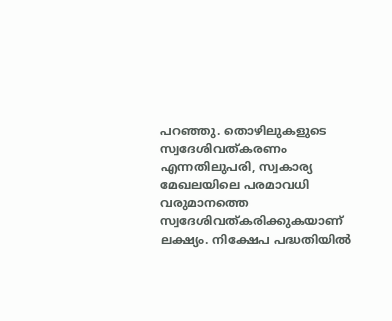പറഞ്ഞു. തൊഴിലുകളുടെ സ്വദേശിവത്കരണം എന്നതിലുപരി, സ്വകാര്യ മേഖലയിലെ പരമാവധി വരുമാനത്തെ സ്വദേശിവത്കരിക്കുകയാണ് ലക്ഷ്യം. നിക്ഷേപ പദ്ധതിയില്‍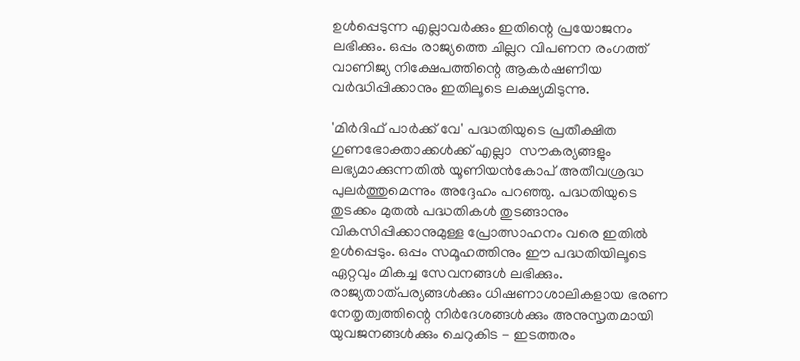ഉള്‍പ്പെടുന്ന എല്ലാവര്‍ക്കും ഇതിന്റെ പ്രയോജനം ലഭിക്കും. ഒപ്പം രാജ്യത്തെ ചില്ലറ വിപണന രംഗത്ത് വാണിജ്യ നിക്ഷേപത്തിന്റെ ആകര്‍ഷണീയ വര്‍ദ്ധിപ്പിക്കാനും ഇതിലൂടെ ലക്ഷ്യമിടുന്നു.

'മിര്‍ദിഫ് പാര്‍ക്ക് വേ' പദ്ധതിയുടെ പ്രതീക്ഷിത ഗുണഭോക്താക്കള്‍ക്ക് എല്ലാ  സൗകര്യങ്ങളും ലഭ്യമാക്കുന്നതില്‍ യൂണിയന്‍കോപ് അതീവശ്രദ്ധ പുലര്‍ത്തുമെന്നും അദ്ദേഹം പറഞ്ഞു. പദ്ധതിയുടെ തുടക്കം മുതല്‍ പദ്ധതികള്‍ തുടങ്ങാനും വികസിപ്പിക്കാനുമുള്ള പ്രോത്സാഹനം വരെ ഇതില്‍ ഉള്‍പ്പെടും. ഒപ്പം സമൂഹത്തിനും ഈ പദ്ധതിയിലൂടെ ഏറ്റവും മികച്ച സേവനങ്ങള്‍ ലഭിക്കും. രാജ്യതാത്‍പര്യങ്ങള്‍ക്കും ധിഷണാശാലികളായ ഭരണ നേതൃത്വത്തിന്റെ നിര്‍ദേശങ്ങള്‍ക്കും അനുസൃതമായി യുവജനങ്ങള്‍ക്കും ചെറുകിട - ഇടത്തരം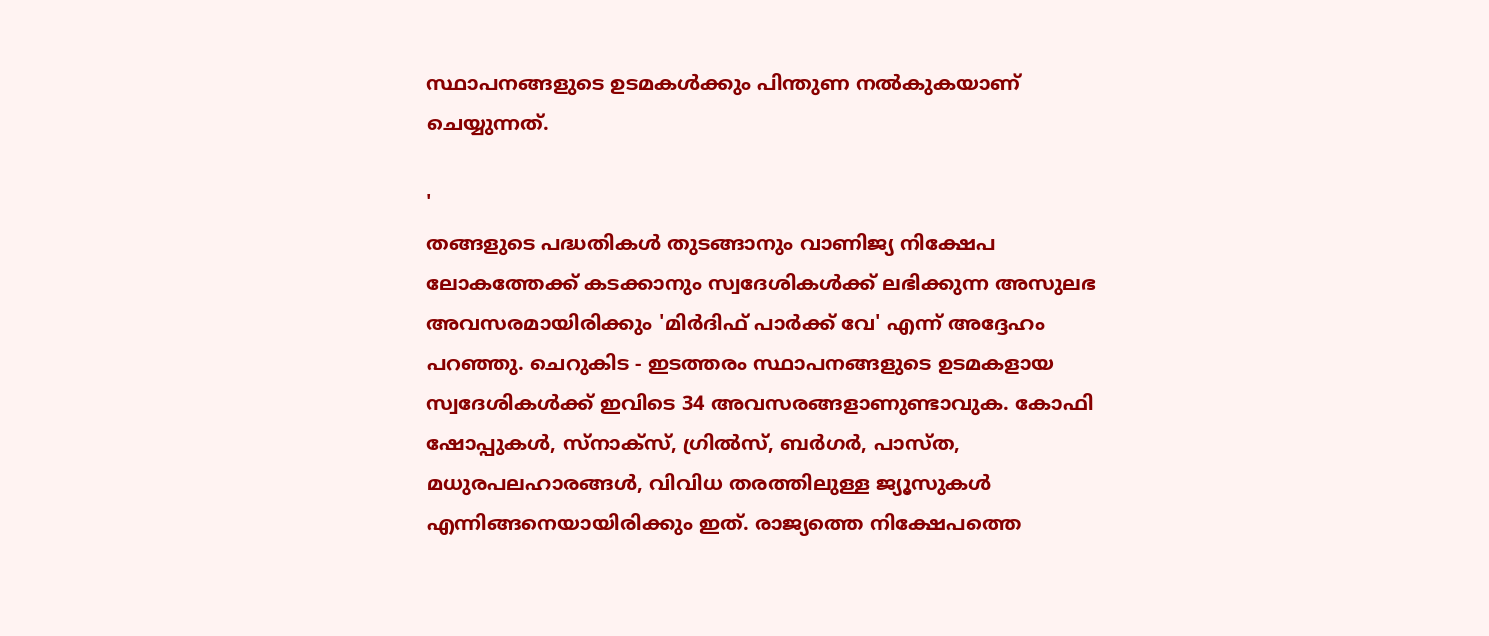സ്ഥാപനങ്ങളുടെ ഉടമകള്‍ക്കും പിന്തുണ നല്‍കുകയാണ് ചെയ്യുന്നത്.

'
തങ്ങളുടെ പദ്ധതികള്‍ തുടങ്ങാനും വാണിജ്യ നിക്ഷേപ ലോകത്തേക്ക് കടക്കാനും സ്വദേശികള്‍ക്ക് ലഭിക്കുന്ന അസുലഭ അവസരമായിരിക്കും 'മിര്‍ദിഫ് പാര്‍ക്ക് വേ' എന്ന് അദ്ദേഹം പറഞ്ഞു. ചെറുകിട - ഇടത്തരം സ്ഥാപനങ്ങളുടെ ഉടമകളായ സ്വദേശികള്‍ക്ക് ഇവിടെ 34 അവസരങ്ങളാണുണ്ടാവുക. കോഫി ഷോപ്പുകള്‍, സ്‍നാക്സ്, ഗ്രില്‍സ്, ബര്‍ഗര്‍, പാസ്‍ത, മധുരപലഹാരങ്ങള്‍, വിവിധ തരത്തിലുള്ള ജ്യൂസുകള്‍ എന്നിങ്ങനെയായിരിക്കും ഇത്. രാജ്യത്തെ നിക്ഷേപത്തെ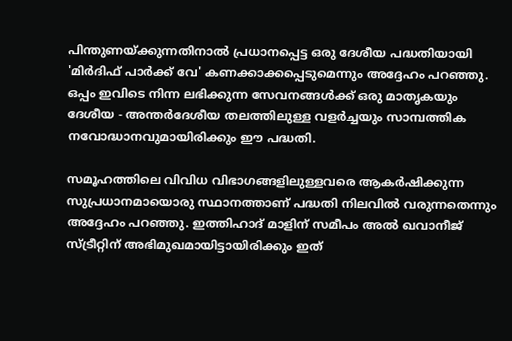പിന്തുണയ്‍ക്കുന്നതിനാല്‍ പ്രധാനപ്പെട്ട ഒരു ദേശീയ പദ്ധതിയായി 'മിര്‍ദിഫ് പാര്‍ക്ക് വേ' കണക്കാക്കപ്പെടുമെന്നും അദ്ദേഹം പറഞ്ഞു. ഒപ്പം ഇവിടെ നിന്ന ലഭിക്കുന്ന സേവനങ്ങള്‍ക്ക് ഒരു മാതൃകയും ദേശീയ - അന്തര്‍ദേശീയ തലത്തിലുള്ള വളര്‍ച്ചയും സാമ്പത്തിക നവോദ്ധാനവുമായിരിക്കും ഈ പദ്ധതി.

സമൂഹത്തിലെ വിവിധ വിഭാഗങ്ങളിലുള്ളവരെ ആകര്‍ഷിക്കുന്ന സുപ്രധാനമായൊരു സ്ഥാനത്താണ് പദ്ധതി നിലവില്‍ വരുന്നതെന്നും അദ്ദേഹം പറഞ്ഞു. ഇത്തിഹാദ് മാളിന് സമീപം അല്‍ ഖവാനീജ് സ്‍ട്രീറ്റിന് അഭിമുഖമായിട്ടായിരിക്കും ഇത്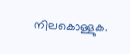നിലകൊള്ളുക.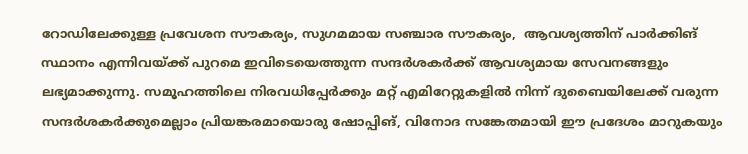റോഡിലേക്കുള്ള പ്രവേശന സൗകര്യം, സുഗമമായ സഞ്ചാര സൗകര്യം,  ആവശ്യത്തിന് പാര്‍ക്കിങ് സ്ഥാനം എന്നിവയ്‍ക്ക് പുറമെ ഇവിടെയെത്തുന്ന സന്ദര്‍ശകര്‍ക്ക് ആവശ്യമായ സേവനങ്ങളും ലഭ്യമാക്കുന്നു. സമൂഹത്തിലെ നിരവധിപ്പേര്‍ക്കും മറ്റ് എമിറേറ്റുകളില്‍ നിന്ന് ദുബൈയിലേക്ക് വരുന്ന സന്ദര്‍ശകര്‍ക്കുമെല്ലാം പ്രിയങ്കരമായൊരു ഷോപ്പിങ്, വിനോദ സങ്കേതമായി ഈ പ്രദേശം മാറുകയും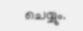ചെയ്യും.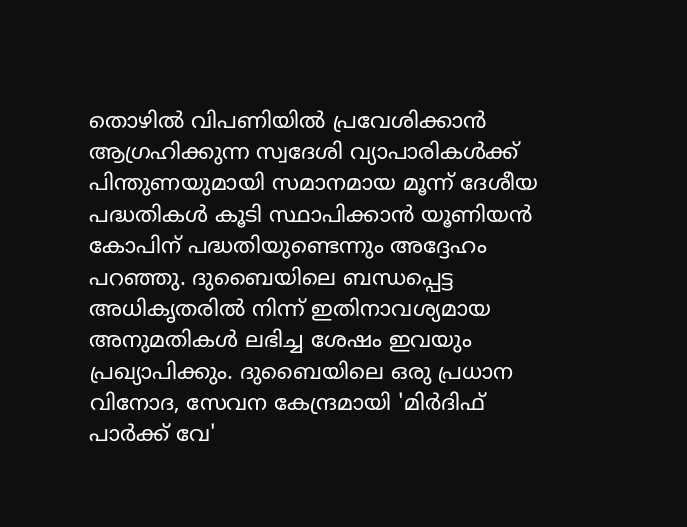തൊഴില്‍ വിപണിയില്‍ പ്രവേശിക്കാന്‍ ആഗ്രഹിക്കുന്ന സ്വദേശി വ്യാപാരികള്‍ക്ക് പിന്തുണയുമായി സമാനമായ മൂന്ന് ദേശീയ പദ്ധതികള്‍ കൂടി സ്ഥാപിക്കാന്‍ യൂണിയന്‍ കോപിന് പദ്ധതിയുണ്ടെന്നും അദ്ദേഹം പറഞ്ഞു. ദുബൈയിലെ ബന്ധപ്പെട്ട അധികൃതരില്‍ നിന്ന് ഇതിനാവശ്യമായ അനുമതികള്‍ ലഭിച്ച ശേഷം ഇവയും പ്രഖ്യാപിക്കും. ദുബൈയിലെ ഒരു പ്രധാന വിനോദ, സേവന കേന്ദ്രമായി 'മിര്‍ദിഫ് പാര്‍ക്ക് വേ'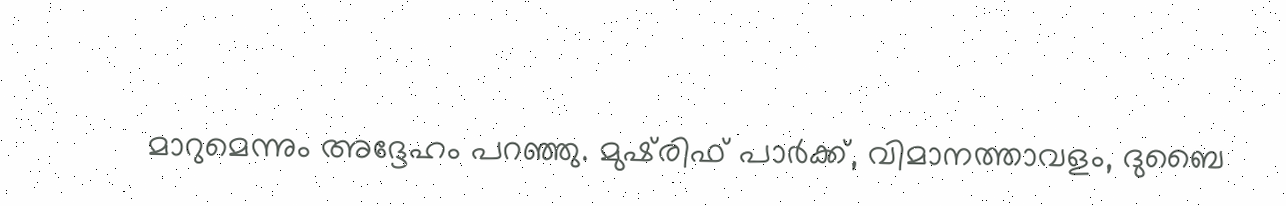മാറുമെന്നും അദ്ദേഹം പറഞ്ഞു. മുഷ്‍രിഫ് പാര്‍ക്ക്, വിമാനത്താവളം, ദുബൈ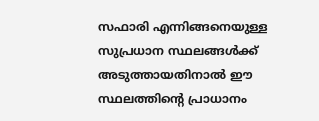സഫാരി എന്നിങ്ങനെയുള്ള സുപ്രധാന സ്ഥലങ്ങള്‍ക്ക് അടുത്തായതിനാല്‍ ഈ സ്ഥലത്തിന്റെ പ്രാധാനം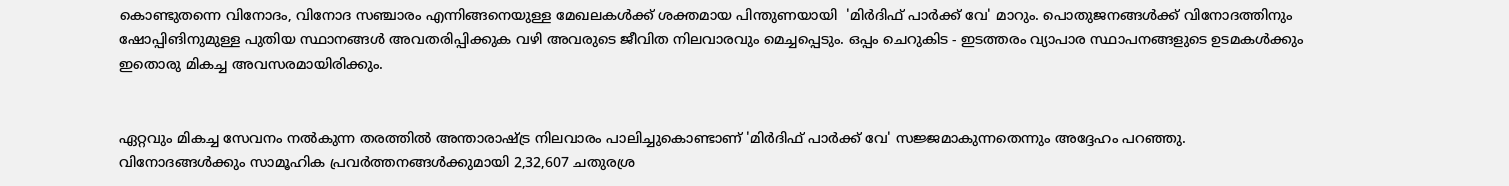കൊണ്ടുതന്നെ വിനോദം, വിനോദ സഞ്ചാരം എന്നിങ്ങനെയുള്ള മേഖലകള്‍ക്ക് ശക്തമായ പിന്തുണയായി  'മിര്‍ദിഫ് പാര്‍ക്ക് വേ' മാറും. പൊതുജനങ്ങള്‍ക്ക് വിനോദത്തിനും ഷോപ്പിങിനുമുള്ള പുതിയ സ്ഥാനങ്ങള്‍ അവതരിപ്പിക്കുക വഴി അവരുടെ ജീവിത നിലവാരവും മെച്ചപ്പെടും. ഒപ്പം ചെറുകിട - ഇടത്തരം വ്യാപാര സ്ഥാപനങ്ങളുടെ ഉടമകള്‍ക്കും ഇതൊരു മികച്ച അവസരമായിരിക്കും.


ഏറ്റവും മികച്ച സേവനം നല്‍കുന്ന തരത്തില്‍ അന്താരാഷ്‍ട്ര നിലവാരം പാലിച്ചുകൊണ്ടാണ് 'മിര്‍ദിഫ് പാര്‍ക്ക് വേ' സജ്ജമാകുന്നതെന്നും അദ്ദേഹം പറഞ്ഞു. വിനോദങ്ങള്‍ക്കും സാമൂഹിക പ്രവര്‍ത്തനങ്ങള്‍ക്കുമായി 2,32,607 ചതുരശ്ര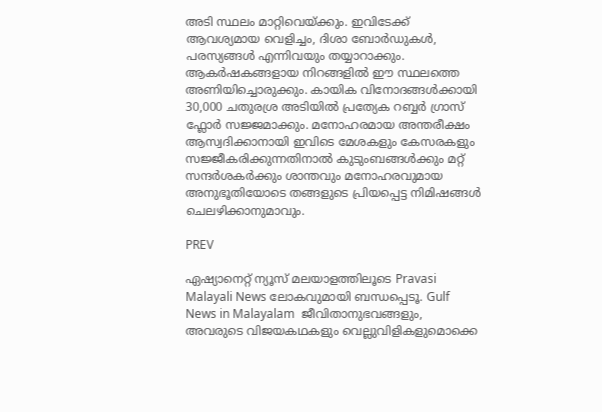അടി സ്ഥലം മാറ്റിവെയ്‍ക്കും. ഇവിടേക്ക് ആവശ്യമായ വെളിച്ചം, ദിശാ ബോര്‍ഡുകള്‍, പരസ്യങ്ങള്‍ എന്നിവയും തയ്യാറാക്കും. ആകര്‍ഷകങ്ങളായ നിറങ്ങളില്‍ ഈ സ്ഥലത്തെ അണിയിച്ചൊരുക്കും. കായിക വിനോദങ്ങള്‍ക്കായി 30,000 ചതുരശ്ര അടിയില്‍ പ്രത്യേക റബ്ബര്‍ ഗ്രാസ് ഫ്ലോര്‍ സജ്ജമാക്കും. മനോഹരമായ അന്തരീക്ഷം ആസ്വദിക്കാനായി ഇവിടെ മേശകളും കേസരകളും സജ്ജീകരിക്കുന്നതിനാല്‍ കുടുംബങ്ങള്‍ക്കും മറ്റ് സന്ദര്‍ശകര്‍ക്കും ശാന്തവും മനോഹരവുമായ അനുഭൂതിയോടെ തങ്ങളുടെ പ്രിയപ്പെട്ട നിമിഷങ്ങള്‍ ചെലഴിക്കാനുമാവും.

PREV

ഏഷ്യാനെറ്റ് ന്യൂസ് മലയാളത്തിലൂടെ Pravasi Malayali News ലോകവുമായി ബന്ധപ്പെടൂ. Gulf News in Malayalam  ജീവിതാനുഭവങ്ങളും, അവരുടെ വിജയകഥകളും വെല്ലുവിളികളുമൊക്കെ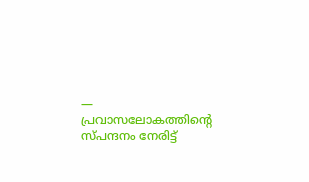— പ്രവാസലോകത്തിന്റെ സ്പന്ദനം നേരിട്ട്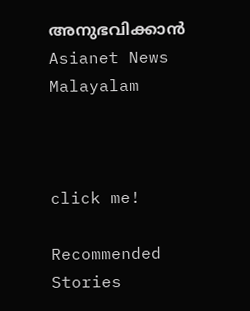അനുഭവിക്കാൻ Asianet News Malayalam



click me!

Recommended Stories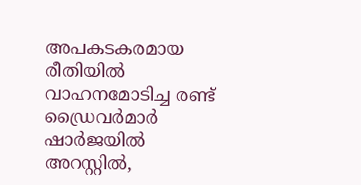അപകടകരമായ രീതിയിൽ വാഹനമോടിച്ച രണ്ട് ഡ്രൈവർമാർ ഷാർജയിൽ അറസ്റ്റിൽ,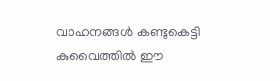വാഹനങ്ങൾ കണ്ടുകെട്ടി
കുവൈത്തിൽ ഈ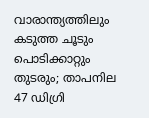വാരാന്ത്യത്തിലും കടുത്ത ചൂടും പൊടിക്കാറ്റും തുടരും; താപനില 47 ഡിഗ്രി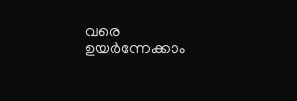വരെ ഉയർന്നേക്കാം